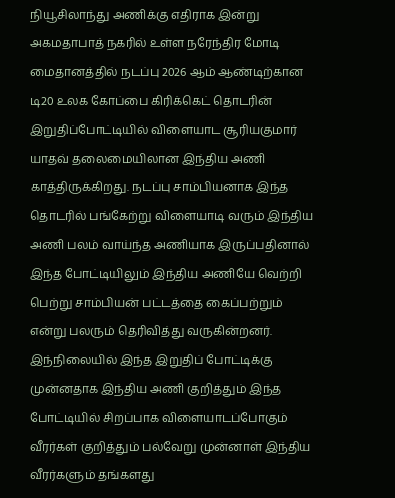நியூசிலாந்து அணிக்கு எதிராக இன்று அகமதாபாத் நகரில் உள்ள நரேந்திர மோடி மைதானத்தில் நடப்பு 2026 ஆம் ஆண்டிற்கான டி20 உலக கோப்பை கிரிக்கெட் தொடரின் இறுதிப்போட்டியில் விளையாட சூரியகுமார் யாதவ் தலைமையிலான இந்திய அணி காத்திருக்கிறது. நடப்பு சாம்பியனாக இந்த தொடரில் பங்கேற்று விளையாடி வரும் இந்திய அணி பலம் வாய்ந்த அணியாக இருப்பதினால் இந்த போட்டியிலும் இந்திய அணியே வெற்றி பெற்று சாம்பியன் பட்டத்தை கைப்பற்றும் என்று பலரும் தெரிவித்து வருகின்றனர்.
இந்நிலையில் இந்த இறுதிப் போட்டிக்கு முன்னதாக இந்திய அணி குறித்தும் இந்த போட்டியில் சிறப்பாக விளையாடப்போகும் வீரர்கள் குறித்தும் பல்வேறு முன்னாள் இந்திய வீரர்களும் தங்களது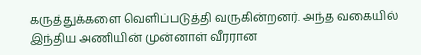கருத்துக்களை வெளிப்படுத்தி வருகின்றனர். அந்த வகையில் இந்திய அணியின் முன்னாள் வீரரான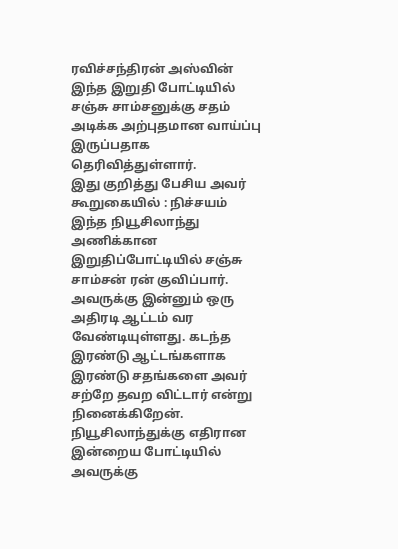ரவிச்சந்திரன் அஸ்வின் இந்த இறுதி போட்டியில் சஞ்சு சாம்சனுக்கு சதம் அடிக்க அற்புதமான வாய்ப்பு இருப்பதாக தெரிவித்துள்ளார்.
இது குறித்து பேசிய அவர் கூறுகையில் : நிச்சயம் இந்த நியூசிலாந்து அணிக்கான இறுதிப்போட்டியில் சஞ்சு சாம்சன் ரன் குவிப்பார். அவருக்கு இன்னும் ஒரு அதிரடி ஆட்டம் வர வேண்டியுள்ளது. கடந்த இரண்டு ஆட்டங்களாக இரண்டு சதங்களை அவர் சற்றே தவற விட்டார் என்று நினைக்கிறேன். நியூசிலாந்துக்கு எதிரான இன்றைய போட்டியில் அவருக்கு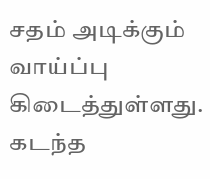சதம் அடிக்கும் வாய்ப்பு கிடைத்துள்ளது.
கடந்த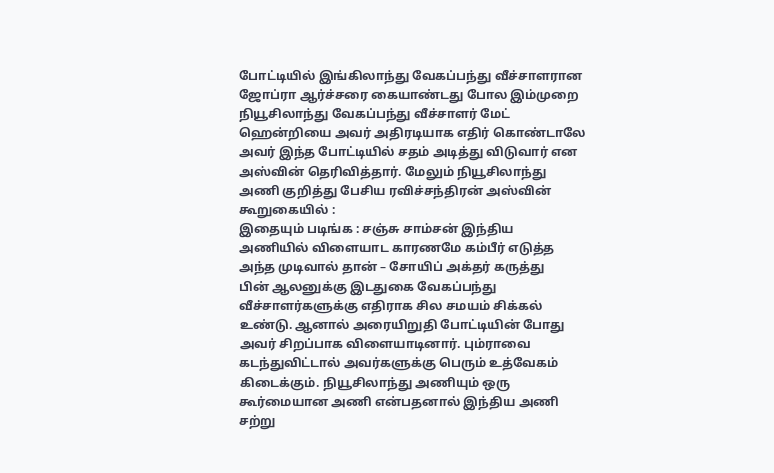போட்டியில் இங்கிலாந்து வேகப்பந்து வீச்சாளரான ஜோப்ரா ஆர்ச்சரை கையாண்டது போல இம்முறை நியூசிலாந்து வேகப்பந்து வீச்சாளர் மேட் ஹென்றியை அவர் அதிரடியாக எதிர் கொண்டாலே அவர் இந்த போட்டியில் சதம் அடித்து விடுவார் என அஸ்வின் தெரிவித்தார். மேலும் நியூசிலாந்து அணி குறித்து பேசிய ரவிச்சந்திரன் அஸ்வின் கூறுகையில் :
இதையும் படிங்க : சஞ்சு சாம்சன் இந்திய அணியில் விளையாட காரணமே கம்பீர் எடுத்த அந்த முடிவால் தான் – சோயிப் அக்தர் கருத்து
பின் ஆலனுக்கு இடதுகை வேகப்பந்து வீச்சாளர்களுக்கு எதிராக சில சமயம் சிக்கல் உண்டு. ஆனால் அரையிறுதி போட்டியின் போது அவர் சிறப்பாக விளையாடினார். பும்ராவை கடந்துவிட்டால் அவர்களுக்கு பெரும் உத்வேகம் கிடைக்கும். நியூசிலாந்து அணியும் ஒரு கூர்மையான அணி என்பதனால் இந்திய அணி சற்று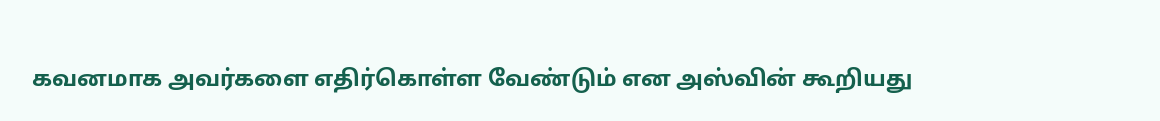கவனமாக அவர்களை எதிர்கொள்ள வேண்டும் என அஸ்வின் கூறியது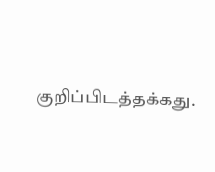குறிப்பிடத்தக்கது.